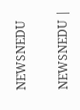NEWSNEDU

NEWSNEDU |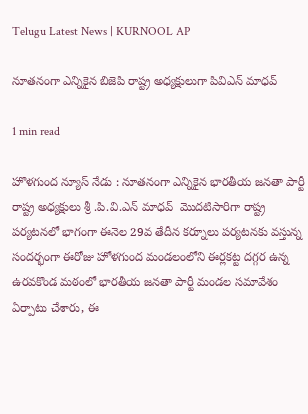Telugu Latest News | KURNOOL AP

నూతనంగా ఎన్నికైన బిజెపి రాష్ట్ర అధ్యక్షులుగా పివిఎన్ మాధవ్

1 min read

హొళగుంద న్యూస్ నేడు : నూతనంగా ఎన్నికైన భారతీయ జనతా పార్టీ రాష్ట్ర అధ్యక్షులు శ్రీ .పి.వి.ఎన్ మాధవ్  మొదటిసారిగా రాష్ట్ర పర్యటనలో భాగంగా ఈనెల 29వ తేదీన కర్నూలు పర్యటనకు వస్తున్న సందర్భంగా ఈరోజు హోళగుంద మండలంలోని ఈర్లకట్ట దగ్గర ఉన్న ఉరవకొండ మఠంలో భారతీయ జనతా పార్టీ మండల సమావేశం ఏర్పాటు చేశారు, ఈ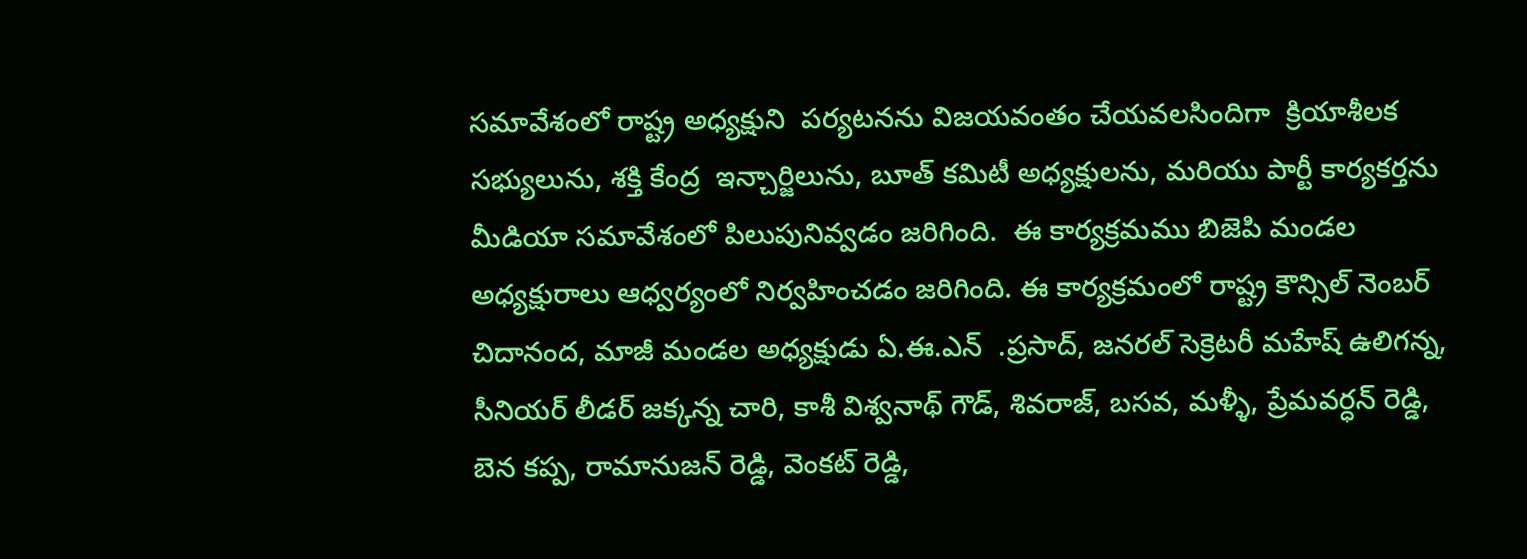సమావేశంలో రాష్ట్ర అధ్యక్షుని  పర్యటనను విజయవంతం చేయవలసిందిగా  క్రియాశీలక సభ్యులును, శక్తి కేంద్ర  ఇన్చార్జిలును, బూత్ కమిటీ అధ్యక్షులను, మరియు పార్టీ కార్యకర్తను మీడియా సమావేశంలో పిలుపునివ్వడం జరిగింది.  ఈ కార్యక్రమము బిజెపి మండల అధ్యక్షురాలు ఆధ్వర్యంలో నిర్వహించడం జరిగింది. ఈ కార్యక్రమంలో రాష్ట్ర కౌన్సిల్ నెంబర్ చిదానంద, మాజీ మండల అధ్యక్షుడు ఏ.ఈ.ఎన్  .ప్రసాద్, జనరల్ సెక్రెటరీ మహేష్ ఉలిగన్న, సీనియర్ లీడర్ జక్కన్న చారి, కాశీ విశ్వనాథ్ గౌడ్, శివరాజ్, బసవ, మళ్ళీ, ప్రేమవర్ధన్ రెడ్డి, బెన కప్ప, రామానుజన్ రెడ్డి, వెంకట్ రెడ్డి,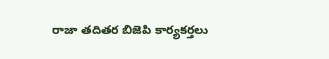రాజా తదితర బిజెపి కార్యకర్తలు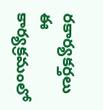రకార్యకర్తలు ఈ కార్యక్రమంలో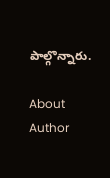పాల్గొన్నారు.

About Author